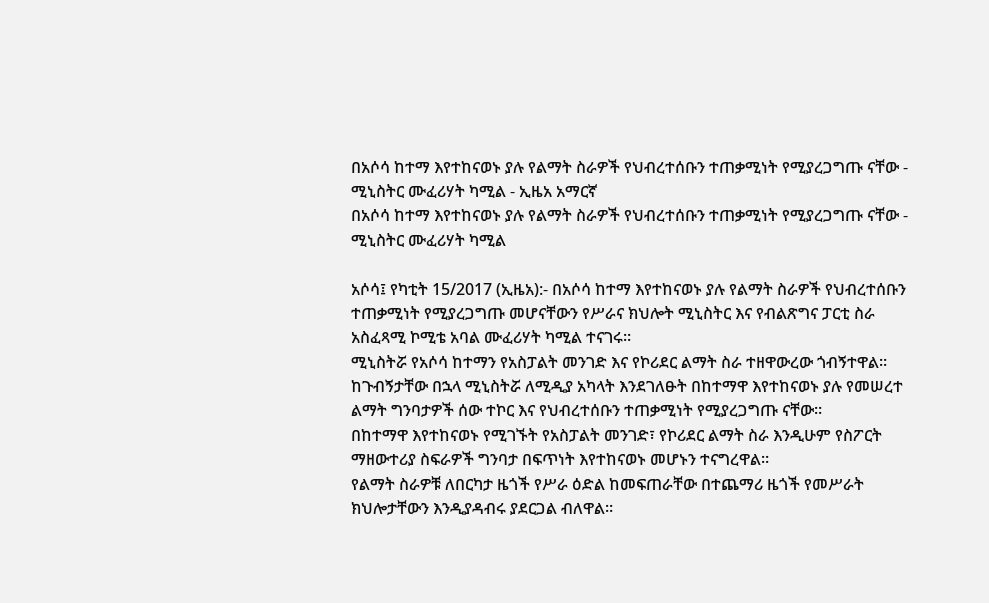በአሶሳ ከተማ እየተከናወኑ ያሉ የልማት ስራዎች የህብረተሰቡን ተጠቃሚነት የሚያረጋግጡ ናቸው - ሚኒስትር ሙፈሪሃት ካሚል - ኢዜአ አማርኛ
በአሶሳ ከተማ እየተከናወኑ ያሉ የልማት ስራዎች የህብረተሰቡን ተጠቃሚነት የሚያረጋግጡ ናቸው - ሚኒስትር ሙፈሪሃት ካሚል

አሶሳ፤ የካቲት 15/2017 (ኢዜአ):- በአሶሳ ከተማ እየተከናወኑ ያሉ የልማት ስራዎች የህብረተሰቡን ተጠቃሚነት የሚያረጋግጡ መሆናቸውን የሥራና ክህሎት ሚኒስትር እና የብልጽግና ፓርቲ ስራ አስፈጻሚ ኮሚቴ አባል ሙፈሪሃት ካሚል ተናገሩ።
ሚኒስትሯ የአሶሳ ከተማን የአስፓልት መንገድ እና የኮሪደር ልማት ስራ ተዘዋውረው ጎብኝተዋል።
ከጉብኝታቸው በኋላ ሚኒስትሯ ለሚዲያ አካላት እንደገለፁት በከተማዋ እየተከናወኑ ያሉ የመሠረተ ልማት ግንባታዎች ሰው ተኮር እና የህብረተሰቡን ተጠቃሚነት የሚያረጋግጡ ናቸው።
በከተማዋ እየተከናወኑ የሚገኙት የአስፓልት መንገድ፣ የኮሪደር ልማት ስራ እንዲሁም የስፖርት ማዘውተሪያ ስፍራዎች ግንባታ በፍጥነት እየተከናወኑ መሆኑን ተናግረዋል።
የልማት ስራዎቹ ለበርካታ ዜጎች የሥራ ዕድል ከመፍጠራቸው በተጨማሪ ዜጎች የመሥራት ክህሎታቸውን እንዲያዳብሩ ያደርጋል ብለዋል።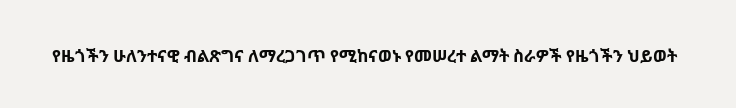የዜጎችን ሁለንተናዊ ብልጽግና ለማረጋገጥ የሚከናወኑ የመሠረተ ልማት ስራዎች የዜጎችን ህይወት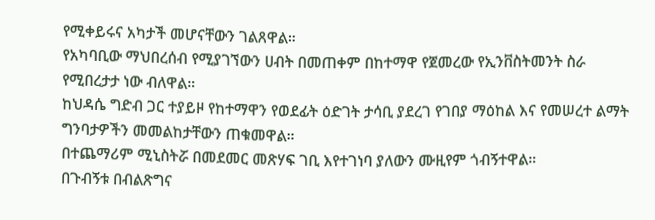የሚቀይሩና አካታች መሆናቸውን ገልጸዋል።
የአካባቢው ማህበረሰብ የሚያገኘውን ሀብት በመጠቀም በከተማዋ የጀመረው የኢንቨስትመንት ስራ የሚበረታታ ነው ብለዋል።
ከህዳሴ ግድብ ጋር ተያይዞ የከተማዋን የወደፊት ዕድገት ታሳቢ ያደረገ የገበያ ማዕከል እና የመሠረተ ልማት ግንባታዎችን መመልከታቸውን ጠቁመዋል።
በተጨማሪም ሚኒስትሯ በመደመር መጽሃፍ ገቢ እየተገነባ ያለውን ሙዚየም ጎብኝተዋል።
በጉብኝቱ በብልጽግና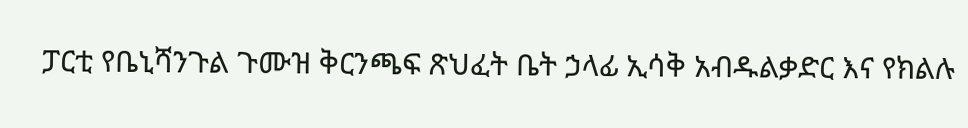ፓርቲ የቤኒሻንጉል ጉሙዝ ቅርንጫፍ ጽህፈት ቤት ኃላፊ ኢሳቅ አብዱልቃድር እና የክልሉ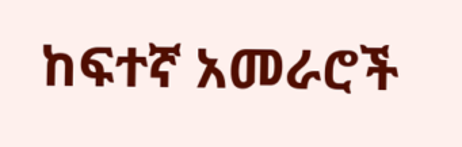ከፍተኛ አመራሮች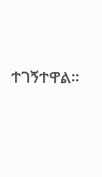ተገኝተዋል።